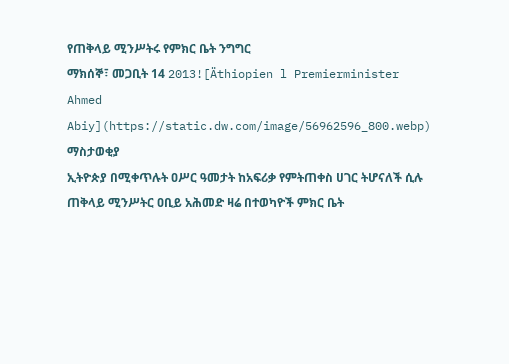የጠቅላይ ሚንሥትሩ የምክር ቤት ንግግር
ማክሰኞ፣ መጋቢት 14 2013![Äthiopien l Premierminister Ahmed Abiy](https://static.dw.com/image/56962596_800.webp)
ማስታወቂያ
ኢትዮጵያ በሚቀጥሉት ዐሥር ዓመታት ከአፍሪቃ የምትጠቀስ ሀገር ትሆናለች ሲሉ ጠቅላይ ሚንሥትር ዐቢይ አሕመድ ዛሬ በተወካዮች ምክር ቤት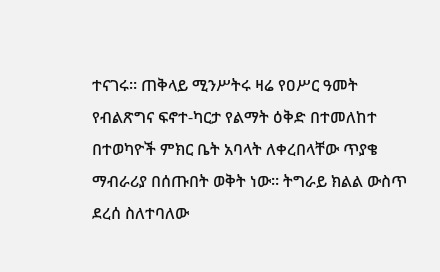ተናገሩ። ጠቅላይ ሚንሥትሩ ዛሬ የዐሥር ዓመት የብልጽግና ፍኖተ-ካርታ የልማት ዕቅድ በተመለከተ በተወካዮች ምክር ቤት አባላት ለቀረበላቸው ጥያቄ ማብራሪያ በሰጡበት ወቅት ነው። ትግራይ ክልል ውስጥ ደረሰ ስለተባለው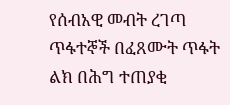የሰብአዊ መብት ረገጣ ጥፋተኞች በፈጸሙት ጥፋት ልክ በሕግ ተጠያቂ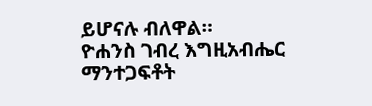ይሆናሉ ብለዋል።
ዮሐንስ ገብረ እግዚአብሔር
ማንተጋፍቶት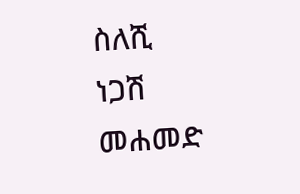ስለሺ
ነጋሽ መሐመድ